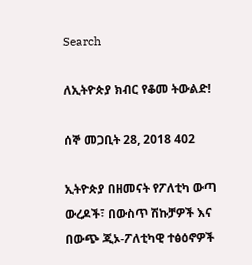Search

ለኢትዮጵያ ክብር የቆመ ትውልድ!

ሰኞ መጋቢት 28, 2018 402

ኢትዮጵያ በዘመናት የፖለቲካ ውጣ ውረዶች፣ በውስጥ ሽኩቻዎች እና በውጭ ጂኦ-ፖለቲካዊ ተፅዕኖዎች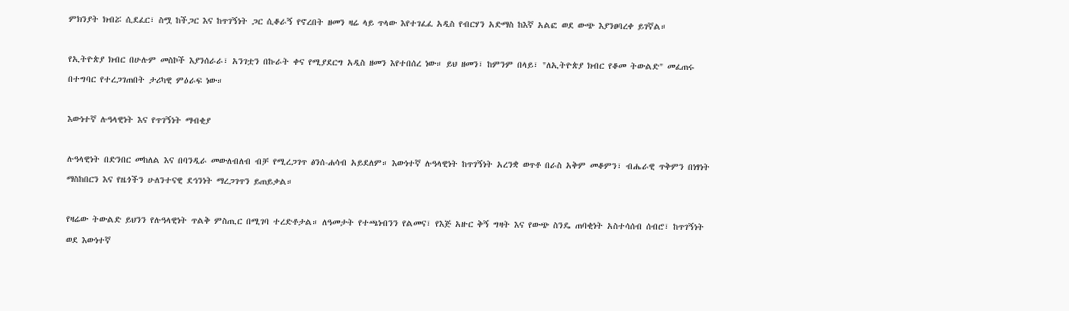ምክንያት ክብሯ ሲደፈር፣ ስሟ ከችጋር እና ከጥገኝነት ጋር ሲቆራኝ የኖረበት ዘመን ዛሬ ላይ ጥላው እየተገፈፈ አዲስ የብርሃን አድማስ ከእኛ አልፎ ወደ ውጭ እያንፀባረቀ ይገኛል።

የኢትዮጵያ ክብር በሁሉም መስኮች እያንሰራራ፣ አንገቷን በኩራት ቀና የሚያደርግ አዲስ ዘመን እየተበሰረ ነው። ይህ ዘመን፣ ከምንም በላይ፣ "ለኢትዮጵያ ክብር የቆመ ትውልድ" መፈጠሩ በተግባር የተረጋገጠበት ታሪካዊ ምዕራፍ ነው።

እውነተኛ ሉዓላዊነት እና የጥገኝነት ማብቂያ

ሉዓላዊነት በድንበር መከለል እና በባንዲራ መውለብለብ ብቻ የሚረጋገጥ ፅንሰ-ሐሳብ አይደለም። እውነተኛ ሉዓላዊነት ከጥገኝነት አረንቋ ወጥቶ በራስ አቅም መቆምን፣ ብሔራዊ ጥቅምን በነፃነት ማስከበርን እና የዜጎችን ሁለንተናዊ ደኅንነት ማረጋገጥን ይጠይቃል።

የዛሬው ትውልድ ይህንን የሉዓላዊነት ጥልቅ ምስጢር በሚገባ ተረድቶታል። ለዓመታት የተጫነብንን የልመና፣ የእጅ አዙር ቅኝ ግዛት እና የውጭ ስንዴ ጠባቂነት አስተሳሰብ ሰብሮ፣ ከጥገኝነት ወደ እውነተኛ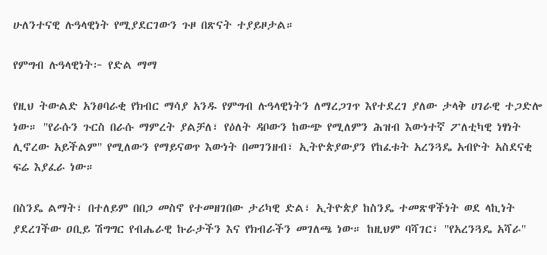ሁለንተናዊ ሉዓላዊነት የሚያደርገውን ጉዞ በጽናት ተያይዞታል።

የምግብ ሉዓላዊነት፦ የድል ማማ

የዚህ ትውልድ አንፀባራቂ የክብር ማሳያ አንዱ የምግብ ሉዓላዊነትን ለማረጋገጥ እየተደረገ ያለው ታላቅ ሀገራዊ ተጋድሎ ነው። "የራሱን ጉርስ በራሱ ማምረት ያልቻለ፣ የዕለት ዳቦውን ከውጭ የሚለምን ሕዝብ እውነተኛ ፖለቲካዊ ነፃነት ሊኖረው አይችልም" የሚለውን የማይናወጥ እውነት በመገንዘብ፣ ኢትዮጵያውያን የከፈቱት አረንጓዴ አብዮት አስደናቂ ፍሬ እያፈራ ነው።

በስንዴ ልማት፣ በተለይም በበጋ መስኖ የተመዘገበው ታሪካዊ ድል፣ ኢትዮጵያ ከስንዴ ተመጽዋችነት ወደ ላኪነት ያደረገችው ዐቢይ ሽግግር የብሔራዊ ኩራታችን እና የክብራችን መገለጫ ነው። ከዚህም ባሻገር፣ "የአረንጓዴ አሻራ"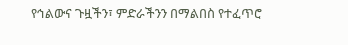የኅልውና ጉዟችን፣ ምድራችንን በማልበስ የተፈጥሮ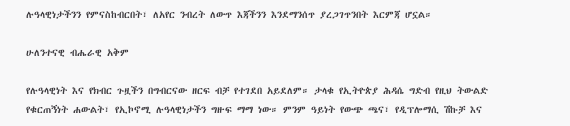ሉዓላዊነታችንን የምናስከብርበት፣ ለአየር ንብረት ለውጥ እጃችንን እንደማንሰጥ ያረጋገጥንበት እርምጃ ሆኗል።

ሁለንተናዊ ብሔራዊ አቅም

የሉዓላዊነት እና የክብር ጉዟችን በግብርናው ዘርፍ ብቻ የተገደበ አይደለም። ታላቁ የኢትዮጵያ ሕዳሴ ግድብ የዚህ ትውልድ የቁርጠኝነት ሐውልት፣ የኢኮኖሚ ሉዓላዊነታችን ግዙፍ ማማ ነው። ምንም ዓይነት የውጭ ጫና፣ የዲፕሎማሲ ሽኩቻ እና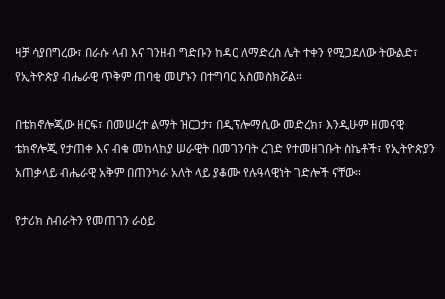ዛቻ ሳያበግረው፣ በራሱ ላብ እና ገንዘብ ግድቡን ከዳር ለማድረስ ሌት ተቀን የሚጋደለው ትውልድ፣ የኢትዮጵያ ብሔራዊ ጥቅም ጠባቂ መሆኑን በተግባር አስመስክሯል።

በቴክኖሎጂው ዘርፍ፣ በመሠረተ ልማት ዝርጋታ፣ በዲፕሎማሲው መድረክ፣ እንዲሁም ዘመናዊ ቴክኖሎጂ የታጠቀ እና ብቁ መከላከያ ሠራዊት በመገንባት ረገድ የተመዘገቡት ስኬቶች፣ የኢትዮጵያን አጠቃላይ ብሔራዊ አቅም በጠንካራ አለት ላይ ያቆሙ የሉዓላዊነት ገድሎች ናቸው።

የታሪክ ስብራትን የመጠገን ራዕይ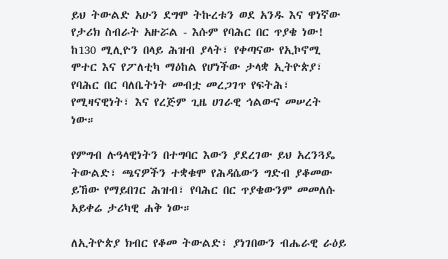ይህ ትውልድ አሁን ደግሞ ትኩረቱን ወደ አንዱ እና ዋነኛው የታሪክ ስብራት አዙሯል - እሱም የባሕር በር ጥያቄ ነው! ከ130 ሚሊዮን በላይ ሕዝብ ያላት፣ የቀጣናው የኢኮኖሚ ሞተር እና የፖለቲካ ማዕከል የሆነችው ታላቋ ኢትዮጵያ፣ የባሕር በር ባለቤትነት መብቷ መረጋገጥ የፍትሕ፣ የሚዛናዊነት፣ እና የረጅም ጊዜ ሀገራዊ ኅልውና መሠረት ነው።

የምግብ ሉዓላዊነትን በተግባር እውን ያደረገው ይህ አረንጓዴ ትውልድ፣ ጫናዎችን ተቋቁሞ የሕዳሴውን ግድብ ያቆመው ይኸው የማይበገር ሕዝብ፣ የባሕር በር ጥያቄውንም መመለሱ አይቀሬ ታሪካዊ ሐቅ ነው።

ለኢትዮጵያ ክብር የቆመ ትውልድ፣ ያነገበውን ብሔራዊ ራዕይ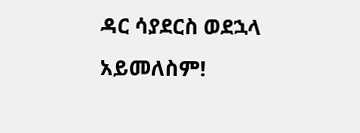ዳር ሳያደርስ ወደኋላ አይመለስም!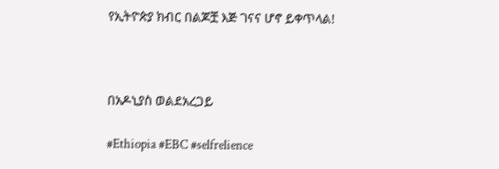የኢትዮጵያ ክብር በልጆቿ እጅ ገናና ሆኖ ይቀጥላል!



በአዶኒያስ ወልደአረጋይ

#Ethiopia #EBC #selfrelience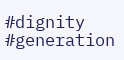#dignity #generation